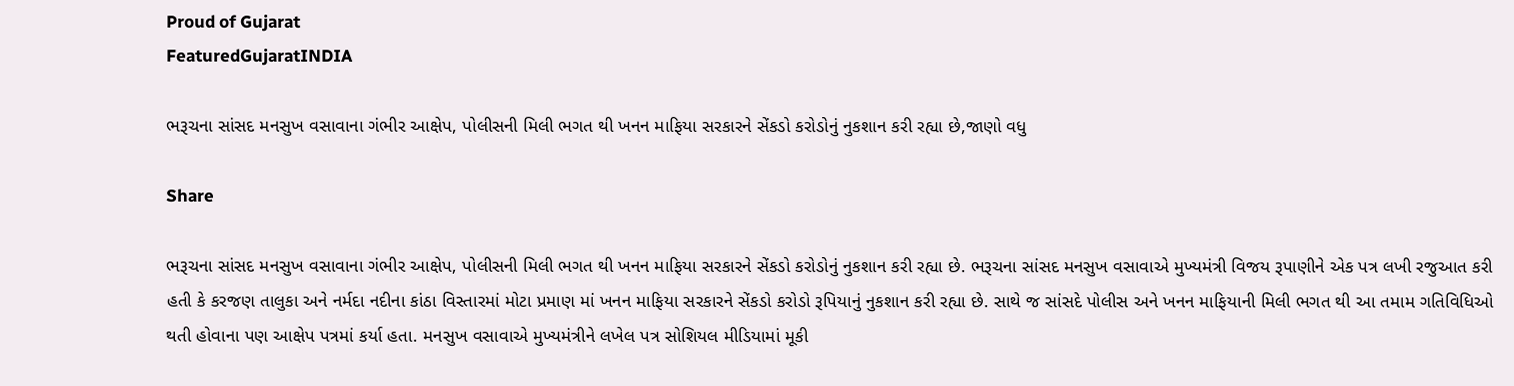Proud of Gujarat
FeaturedGujaratINDIA

ભરૂચના સાંસદ મનસુખ વસાવાના ગંભીર આક્ષેપ, પોલીસની મિલી ભગત થી ખનન માફિયા સરકારને સેંકડો કરોડોનું નુકશાન કરી રહ્યા છે,જાણો વધુ

Share

ભરૂચના સાંસદ મનસુખ વસાવાના ગંભીર આક્ષેપ, પોલીસની મિલી ભગત થી ખનન માફિયા સરકારને સેંકડો કરોડોનું નુકશાન કરી રહ્યા છે. ભરૂચના સાંસદ મનસુખ વસાવાએ મુખ્યમંત્રી વિજય રૂપાણીને એક પત્ર લખી રજુઆત કરી હતી કે કરજણ તાલુકા અને નર્મદા નદીના કાંઠા વિસ્તારમાં મોટા પ્રમાણ માં ખનન માફિયા સરકારને સેંકડો કરોડો રૂપિયાનું નુકશાન કરી રહ્યા છે. સાથે જ સાંસદે પોલીસ અને ખનન માફિયાની મિલી ભગત થી આ તમામ ગતિવિધિઓ થતી હોવાના પણ આક્ષેપ પત્રમાં કર્યા હતા. મનસુખ વસાવાએ મુખ્યમંત્રીને લખેલ પત્ર સોશિયલ મીડિયામાં મૂકી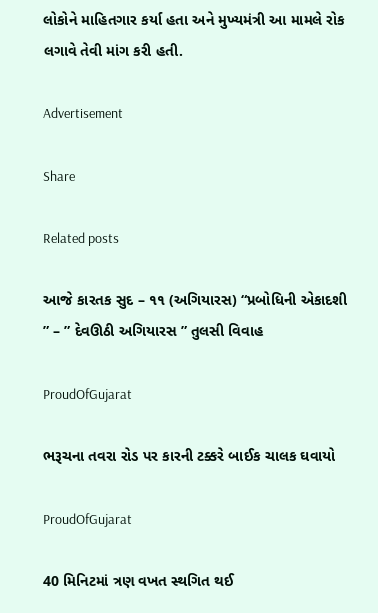લોકોને માહિતગાર કર્યા હતા અને મુખ્યમંત્રી આ મામલે રોક લગાવે તેવી માંગ કરી હતી.

Advertisement

Share

Related posts

આજે કારતક સુદ – ૧૧ (અગિયારસ) “પ્રબોધિની એકાદશી ” – ” દેવઊઠી અગિયારસ ” તુલસી વિવાહ

ProudOfGujarat

ભરૂચના તવરા રોડ પર કારની ટક્કરે બાઈક ચાલક ઘવાયો

ProudOfGujarat

40 મિનિટમાં ત્રણ વખત સ્થગિત થઈ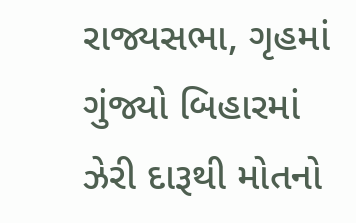રાજ્યસભા, ગૃહમાં ગુંજ્યો બિહારમાં ઝેરી દારૂથી મોતનો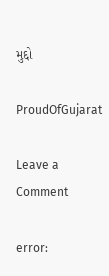મુદ્દો

ProudOfGujarat

Leave a Comment

error: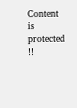Content is protected !!